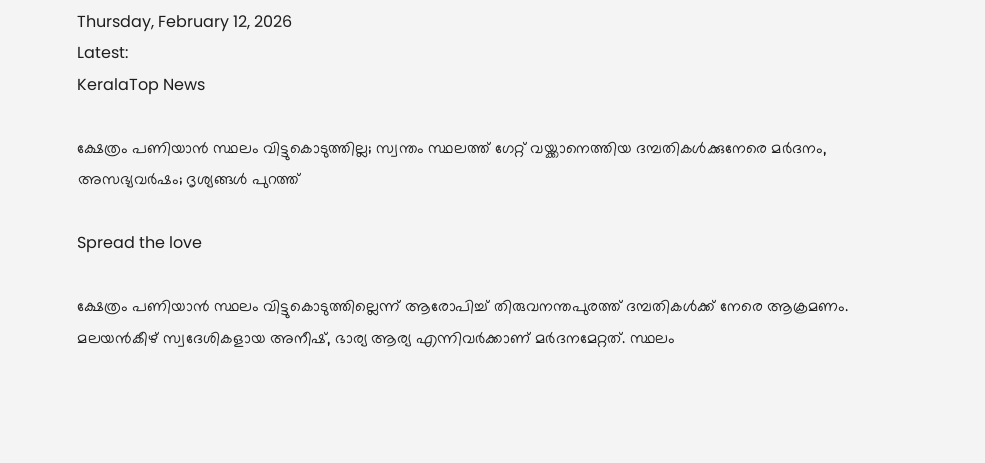Thursday, February 12, 2026
Latest:
KeralaTop News

ക്ഷേത്രം പണിയാന്‍ സ്ഥലം വിട്ടുകൊടുത്തില്ല; സ്വന്തം സ്ഥലത്ത് ഗേറ്റ് വയ്ക്കാനെത്തിയ ദമ്പതികള്‍ക്കുനേരെ മര്‍ദനം, അസഭ്യവര്‍ഷം; ദൃശ്യങ്ങള്‍ പുറത്ത്

Spread the love

ക്ഷേത്രം പണിയാന്‍ സ്ഥലം വിട്ടുകൊടുത്തില്ലെന്ന് ആരോപിച്ച് തിരുവനന്തപുരത്ത് ദമ്പതികള്‍ക്ക് നേരെ ആക്രമണം. മലയന്‍കീഴ് സ്വദേശികളായ അനീഷ്, ഭാര്യ ആര്യ എന്നിവര്‍ക്കാണ് മര്‍ദനമേറ്റത്. സ്ഥലം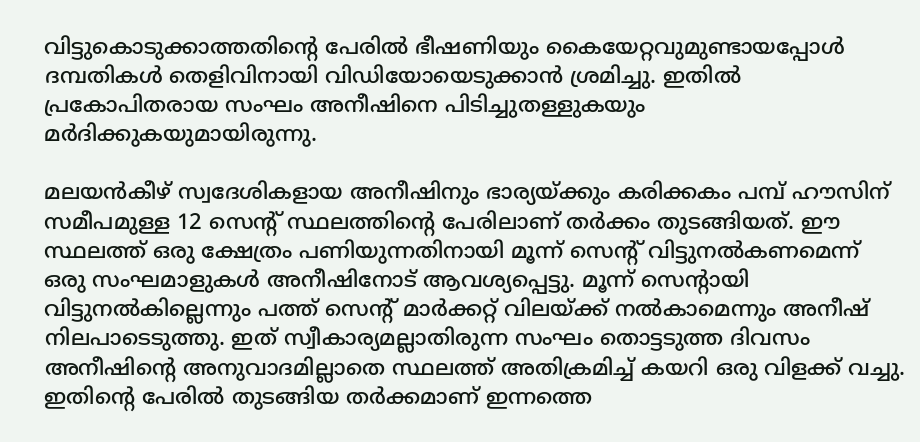വിട്ടുകൊടുക്കാത്തതിന്റെ പേരില്‍ ഭീഷണിയും കൈയേറ്റവുമുണ്ടായപ്പോള്‍ ദമ്പതികള്‍ തെളിവിനായി വിഡിയോയെടുക്കാന്‍ ശ്രമിച്ചു. ഇതില്‍ പ്രകോപിതരായ സംഘം അനീഷിനെ പിടിച്ചുതള്ളുകയും മര്‍ദിക്കുകയുമായിരുന്നു.

മലയന്‍കീഴ് സ്വദേശികളായ അനീഷിനും ഭാര്യയ്ക്കും കരിക്കകം പമ്പ് ഹൗസിന് സമീപമുള്ള 12 സെന്റ് സ്ഥലത്തിന്റെ പേരിലാണ് തര്‍ക്കം തുടങ്ങിയത്. ഈ സ്ഥലത്ത് ഒരു ക്ഷേത്രം പണിയുന്നതിനായി മൂന്ന് സെന്റ് വിട്ടുനല്‍കണമെന്ന് ഒരു സംഘമാളുകള്‍ അനീഷിനോട് ആവശ്യപ്പെട്ടു. മൂന്ന് സെന്റായി വിട്ടുനല്‍കില്ലെന്നും പത്ത് സെന്റ് മാര്‍ക്കറ്റ് വിലയ്ക്ക് നല്‍കാമെന്നും അനീഷ് നിലപാടെടുത്തു. ഇത് സ്വീകാര്യമല്ലാതിരുന്ന സംഘം തൊട്ടടുത്ത ദിവസം അനീഷിന്റെ അനുവാദമില്ലാതെ സ്ഥലത്ത് അതിക്രമിച്ച് കയറി ഒരു വിളക്ക് വച്ചു. ഇതിന്റെ പേരില്‍ തുടങ്ങിയ തര്‍ക്കമാണ് ഇന്നത്തെ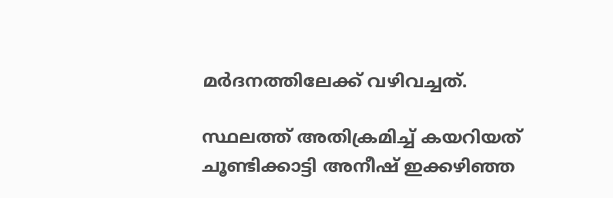മര്‍ദനത്തിലേക്ക് വഴിവച്ചത്.

സ്ഥലത്ത് അതിക്രമിച്ച് കയറിയത് ചൂണ്ടിക്കാട്ടി അനീഷ് ഇക്കഴിഞ്ഞ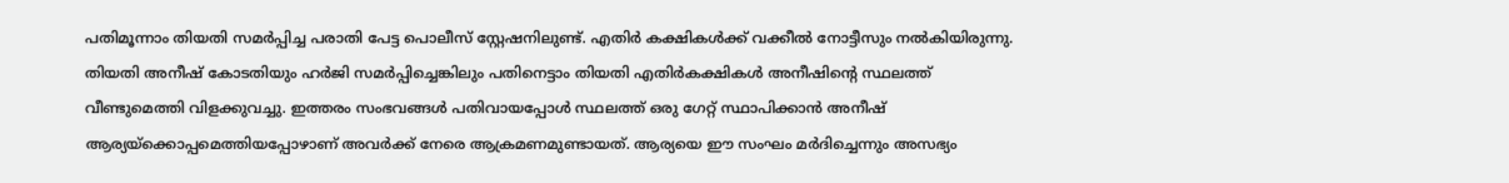പതിമൂന്നാം തിയതി സമര്‍പ്പിച്ച പരാതി പേട്ട പൊലീസ് സ്റ്റേഷനിലുണ്ട്. എതിര്‍ കക്ഷികള്‍ക്ക് വക്കീല്‍ നോട്ടീസും നല്‍കിയിരുന്നു. തിയതി അനീഷ് കോടതിയും ഹര്‍ജി സമര്‍പ്പിച്ചെങ്കിലും പതിനെട്ടാം തിയതി എതിര്‍കക്ഷികള്‍ അനീഷിന്റെ സ്ഥലത്ത് വീണ്ടുമെത്തി വിളക്കുവച്ചു. ഇത്തരം സംഭവങ്ങള്‍ പതിവായപ്പോള്‍ സ്ഥലത്ത് ഒരു ഗേറ്റ് സ്ഥാപിക്കാന്‍ അനീഷ് ആര്യയ്‌ക്കൊപ്പമെത്തിയപ്പോഴാണ് അവര്‍ക്ക് നേരെ ആക്രമണമുണ്ടായത്. ആര്യയെ ഈ സംഘം മര്‍ദിച്ചെന്നും അസഭ്യം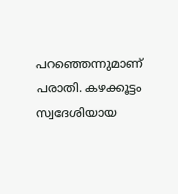പറഞ്ഞെന്നുമാണ് പരാതി. കഴക്കൂട്ടം സ്വദേശിയായ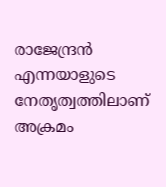രാജേന്ദ്രന്‍ എന്നയാളുടെ നേതൃത്വത്തിലാണ് അക്രമം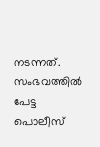നടന്നത്. സംഭവത്തില്‍ പേട്ട പൊലീസ്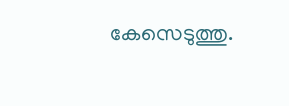കേസെടുത്തു.